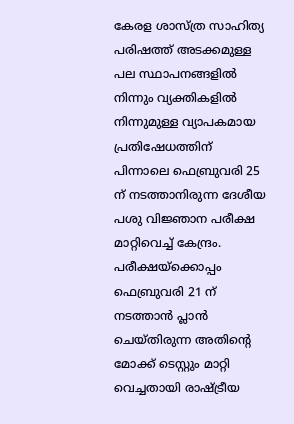കേരള ശാസ്ത്ര സാഹിത്യ പരിഷത്ത് അടക്കമുള്ള പല സ്ഥാപനങ്ങളിൽ നിന്നും വ്യക്തികളിൽ നിന്നുമുള്ള വ്യാപകമായ പ്രതിഷേധത്തിന് പിന്നാലെ ഫെബ്രുവരി 25 ന് നടത്താനിരുന്ന ദേശീയ പശു വിജ്ഞാന പരീക്ഷ മാറ്റിവെച്ച് കേന്ദ്രം. പരീക്ഷയ്ക്കൊപ്പം ഫെബ്രുവരി 21 ന് നടത്താൻ പ്ലാൻ ചെയ്തിരുന്ന അതിന്റെ മോക്ക് ടെസ്റ്റും മാറ്റി വെച്ചതായി രാഷ്ട്രീയ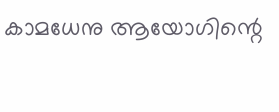കാമധേനു ആയോഗിന്റെ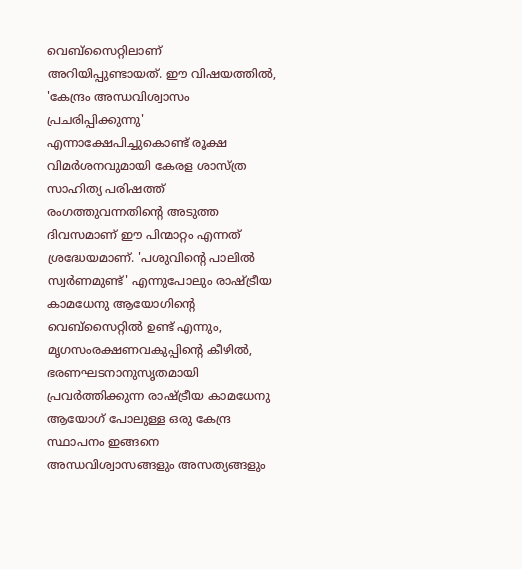വെബ്സൈറ്റിലാണ് അറിയിപ്പുണ്ടായത്. ഈ വിഷയത്തിൽ, 'കേന്ദ്രം അന്ധവിശ്വാസം പ്രചരിപ്പിക്കുന്നു' എന്നാക്ഷേപിച്ചുകൊണ്ട് രൂക്ഷ വിമർശനവുമായി കേരള ശാസ്ത്ര സാഹിത്യ പരിഷത്ത് രംഗത്തുവന്നതിന്റെ അടുത്ത ദിവസമാണ് ഈ പിന്മാറ്റം എന്നത് ശ്രദ്ധേയമാണ്. 'പശുവിന്റെ പാലിൽ സ്വർണമുണ്ട്' എന്നുപോലും രാഷ്ട്രീയ കാമധേനു ആയോഗിന്റെ വെബ്സൈറ്റിൽ ഉണ്ട് എന്നും, മൃഗസംരക്ഷണവകുപ്പിന്റെ കീഴിൽ, ഭരണഘടനാനുസൃതമായി പ്രവർത്തിക്കുന്ന രാഷ്ട്രീയ കാമധേനു ആയോഗ് പോലുള്ള ഒരു കേന്ദ്ര സ്ഥാപനം ഇങ്ങനെ അന്ധവിശ്വാസങ്ങളും അസത്യങ്ങളും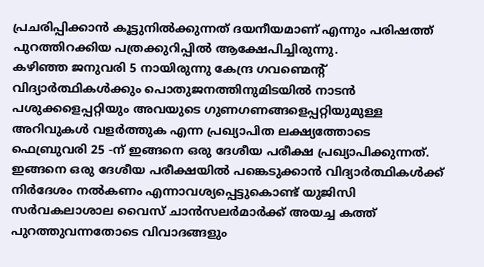പ്രചരിപ്പിക്കാൻ കൂട്ടുനിൽക്കുന്നത് ദയനീയമാണ് എന്നും പരിഷത്ത് പുറത്തിറക്കിയ പത്രക്കുറിപ്പിൽ ആക്ഷേപിച്ചിരുന്നു.
കഴിഞ്ഞ ജനുവരി 5 നായിരുന്നു കേന്ദ്ര ഗവണ്മെന്റ് വിദ്യാർത്ഥികൾക്കും പൊതുജനത്തിനുമിടയിൽ നാടൻ പശുക്കളെപ്പറ്റിയും അവയുടെ ഗുണഗണങ്ങളെപ്പറ്റിയുമുള്ള അറിവുകൾ വളർത്തുക എന്ന പ്രഖ്യാപിത ലക്ഷ്യത്തോടെ ഫെബ്രുവരി 25 -ന് ഇങ്ങനെ ഒരു ദേശീയ പരീക്ഷ പ്രഖ്യാപിക്കുന്നത്. ഇങ്ങനെ ഒരു ദേശീയ പരീക്ഷയിൽ പങ്കെടുക്കാൻ വിദ്യാർത്ഥികൾക്ക് നിർദേശം നൽകണം എന്നാവശ്യപ്പെട്ടുകൊണ്ട് യുജിസി സർവകലാശാല വൈസ് ചാൻസലർമാർക്ക് അയച്ച കത്ത് പുറത്തുവന്നതോടെ വിവാദങ്ങളും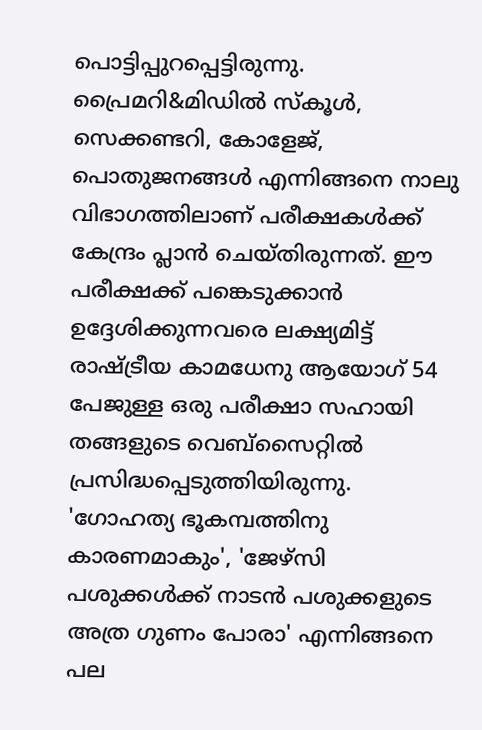പൊട്ടിപ്പുറപ്പെട്ടിരുന്നു.
പ്രൈമറി&മിഡിൽ സ്കൂൾ, സെക്കണ്ടറി, കോളേജ്, പൊതുജനങ്ങൾ എന്നിങ്ങനെ നാലു വിഭാഗത്തിലാണ് പരീക്ഷകൾക്ക് കേന്ദ്രം പ്ലാൻ ചെയ്തിരുന്നത്. ഈ പരീക്ഷക്ക് പങ്കെടുക്കാൻ ഉദ്ദേശിക്കുന്നവരെ ലക്ഷ്യമിട്ട് രാഷ്ട്രീയ കാമധേനു ആയോഗ് 54 പേജുള്ള ഒരു പരീക്ഷാ സഹായി തങ്ങളുടെ വെബ്സൈറ്റിൽ പ്രസിദ്ധപ്പെടുത്തിയിരുന്നു. 'ഗോഹത്യ ഭൂകമ്പത്തിനു കാരണമാകും', 'ജേഴ്സി പശുക്കൾക്ക് നാടൻ പശുക്കളുടെ അത്ര ഗുണം പോരാ' എന്നിങ്ങനെ പല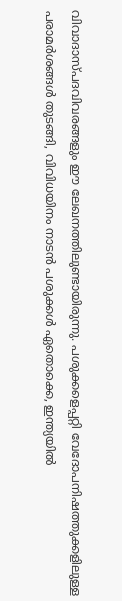വിവാദാസ്പദവിവരങ്ങളും ഈ ലേഖനത്തിലുണ്ടായിരുന്നു. പശുക്കളെപ്പറ്റി വേദോപനിഷത്തുക്കളിലുള്ള പരാമർശങ്ങൾ തുടങ്ങി, വിവിധയിനം നാടൻ പശുക്കൾ ഏതൊക്കെ, ഇന്ത്യയിൽ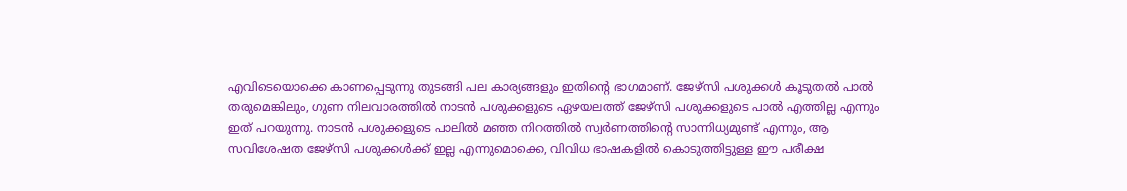എവിടെയൊക്കെ കാണപ്പെടുന്നു തുടങ്ങി പല കാര്യങ്ങളും ഇതിന്റെ ഭാഗമാണ്. ജേഴ്സി പശുക്കൾ കൂടുതൽ പാൽ തരുമെങ്കിലും, ഗുണ നിലവാരത്തിൽ നാടൻ പശുക്കളുടെ ഏഴയലത്ത് ജേഴ്സി പശുക്കളുടെ പാൽ എത്തില്ല എന്നും ഇത് പറയുന്നു. നാടൻ പശുക്കളുടെ പാലിൽ മഞ്ഞ നിറത്തിൽ സ്വർണത്തിന്റെ സാന്നിധ്യമുണ്ട് എന്നും, ആ സവിശേഷത ജേഴ്സി പശുക്കൾക്ക് ഇല്ല എന്നുമൊക്കെ, വിവിധ ഭാഷകളിൽ കൊടുത്തിട്ടുള്ള ഈ പരീക്ഷ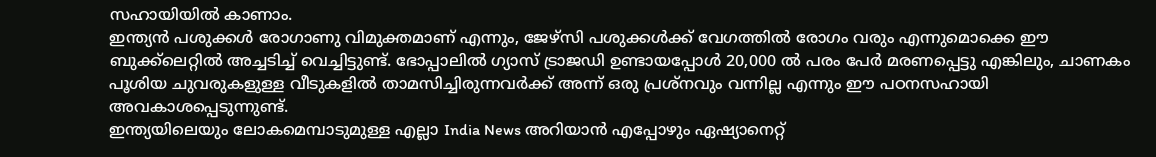സഹായിയിൽ കാണാം.
ഇന്ത്യൻ പശുക്കൾ രോഗാണു വിമുക്തമാണ് എന്നും, ജേഴ്സി പശുക്കൾക്ക് വേഗത്തിൽ രോഗം വരും എന്നുമൊക്കെ ഈ ബുക്ക്ലെറ്റിൽ അച്ചടിച്ച് വെച്ചിട്ടുണ്ട്. ഭോപ്പാലിൽ ഗ്യാസ് ട്രാജഡി ഉണ്ടായപ്പോൾ 20,000 ൽ പരം പേർ മരണപ്പെട്ടു എങ്കിലും, ചാണകം പൂശിയ ചുവരുകളുള്ള വീടുകളിൽ താമസിച്ചിരുന്നവർക്ക് അന്ന് ഒരു പ്രശ്നവും വന്നില്ല എന്നും ഈ പഠനസഹായി അവകാശപ്പെടുന്നുണ്ട്.
ഇന്ത്യയിലെയും ലോകമെമ്പാടുമുള്ള എല്ലാ India News അറിയാൻ എപ്പോഴും ഏഷ്യാനെറ്റ്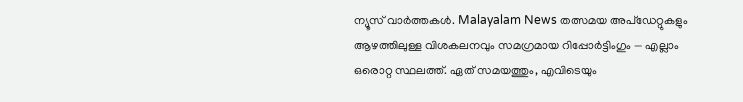ന്യൂസ് വാർത്തകൾ. Malayalam News തത്സമയ അപ്ഡേറ്റുകളും ആഴത്തിലുള്ള വിശകലനവും സമഗ്രമായ റിപ്പോർട്ടിംഗും — എല്ലാം ഒരൊറ്റ സ്ഥലത്ത്. ഏത് സമയത്തും, എവിടെയും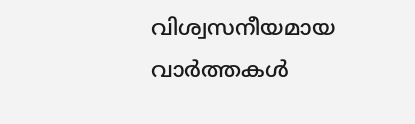വിശ്വസനീയമായ വാർത്തകൾ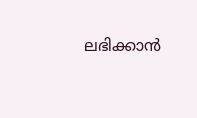ലഭിക്കാൻ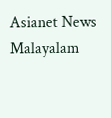Asianet News Malayalam